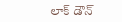లాక్ డౌన్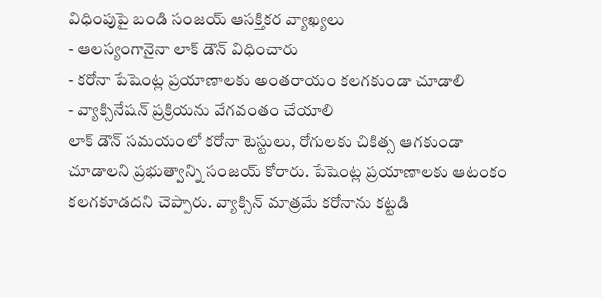విధింపుపై బండి సంజయ్ ఆసక్తికర వ్యాఖ్యలు
- ఆలస్యంగానైనా లాక్ డౌన్ విధించారు
- కరోనా పేషెంట్ల ప్రయాణాలకు అంతరాయం కలగకుండా చూడాలి
- వ్యాక్సినేషన్ ప్రక్రియను వేగవంతం చేయాలి
లాక్ డౌన్ సమయంలో కరోనా టెస్టులు, రోగులకు చికిత్స ఆగకుండా చూడాలని ప్రభుత్వాన్ని సంజయ్ కోరారు. పేషెంట్ల ప్రయాణాలకు ఆటంకం కలగకూడదని చెప్పారు. వ్యాక్సిన్ మాత్రమే కరోనాను కట్టడి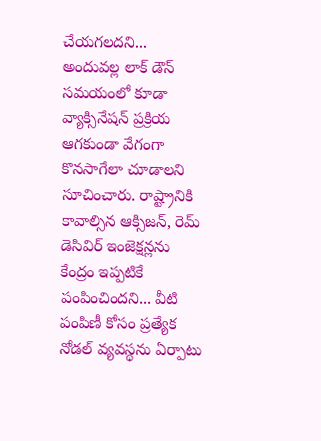చేయగలదని... అందువల్ల లాక్ డౌన్ సమయంలో కూడా వ్యాక్సినేషన్ ప్రక్రియ ఆగకుండా వేగంగా కొనసాగేలా చూడాలని సూచించారు. రాష్ట్రానికి కావాల్సిన ఆక్సిజన్, రెమ్ డెసివిర్ ఇంజెక్షన్లను కేంద్రం ఇప్పటికే పంపించిందని... వీటి పంపిణీ కోసం ప్రత్యేక నోడల్ వ్యవస్థను ఏర్పాటు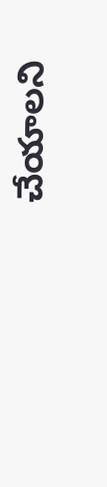చేయాలని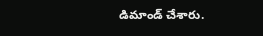డిమాండ్ చేశారు.